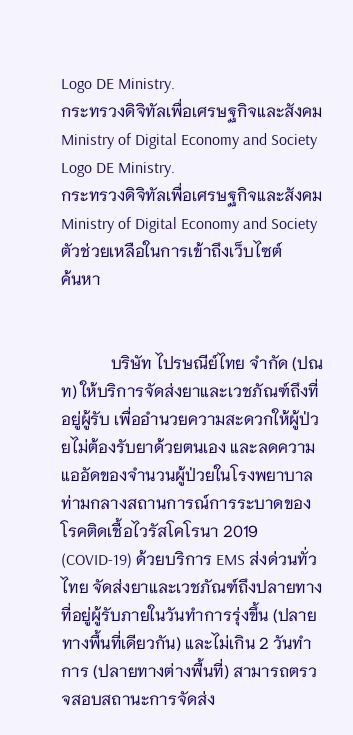Logo DE Ministry.
กระทรวงดิจิทัลเพื่อเศรษฐกิจและสังคม
Ministry of Digital Economy and Society
Logo DE Ministry.
กระทรวงดิจิทัลเพื่อเศรษฐกิจและสังคม
Ministry of Digital Economy and Society
ตัวช่วยเหลือในการเข้าถึงเว็บไซต์
ค้นหา


            บริษัท ไปรษณีย์ไทย จำกัด (ปณท) ให้บริการจัดส่งยาและเวชภัณฑ์ถึงที่อยู่ผู้รับ เพื่ออำนวยความสะดวกให้ผู้ป่วยไม่ต้องรับยาด้วยตนเอง และลดความแออัดของจำนวนผู้ป่วยในโรงพยาบาลท่ามกลางสถานการณ์การระบาดของโรคติดเชื้อไวรัสโคโรนา 2019 (COVID-19) ด้วยบริการ EMS ส่งด่วนทั่วไทย จัดส่งยาและเวชภัณฑ์ถึงปลายทางที่อยู่ผู้รับภายในวันทำการรุ่งขึ้น (ปลายทางพื้นที่เดียวกัน) และไม่เกิน 2 วันทำการ (ปลายทางต่างพื้นที่) สามารถตรวจสอบสถานะการจัดส่ง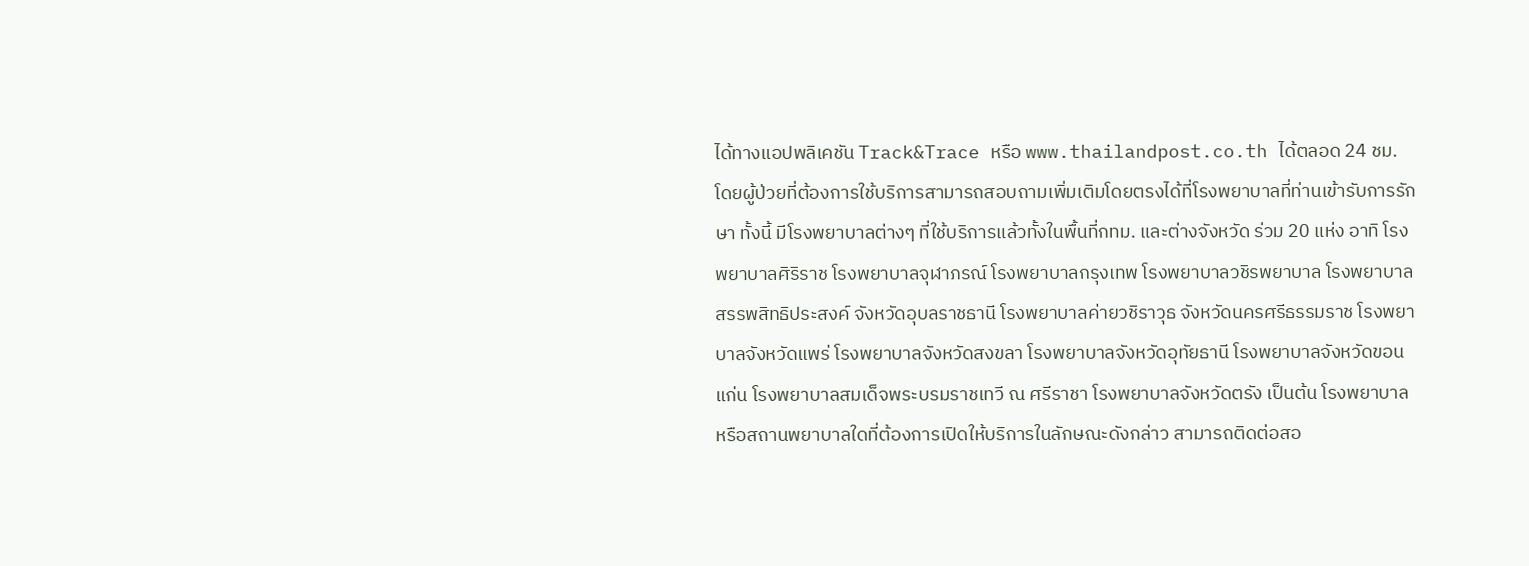ได้ทางแอปพลิเคชัน Track&Trace หรือ www.thailandpost.co.th ได้ตลอด 24 ชม. โดยผู้ป่วยที่ต้องการใช้บริการสามารถสอบถามเพิ่มเติมโดยตรงได้ที่โรงพยาบาลที่ท่านเข้ารับการรักษา ทั้งนี้ มีโรงพยาบาลต่างๆ ที่ใช้บริการแล้วทั้งในพื้นที่กทม. และต่างจังหวัด ร่วม 20 แห่ง อาทิ โรงพยาบาลศิริราช โรงพยาบาลจุฬาภรณ์ โรงพยาบาลกรุงเทพ โรงพยาบาลวชิรพยาบาล โรงพยาบาลสรรพสิทธิประสงค์ จังหวัดอุบลราชธานี โรงพยาบาลค่ายวชิราวุธ จังหวัดนครศรีธรรมราช โรงพยาบาลจังหวัดแพร่ โรงพยาบาลจังหวัดสงขลา โรงพยาบาลจังหวัดอุทัยธานี โรงพยาบาลจังหวัดขอนแก่น โรงพยาบาลสมเด็จพระบรมราชเทวี ณ ศรีราชา โรงพยาบาลจังหวัดตรัง เป็นต้น โรงพยาบาลหรือสถานพยาบาลใดที่ต้องการเปิดให้บริการในลักษณะดังกล่าว สามารถติดต่อสอ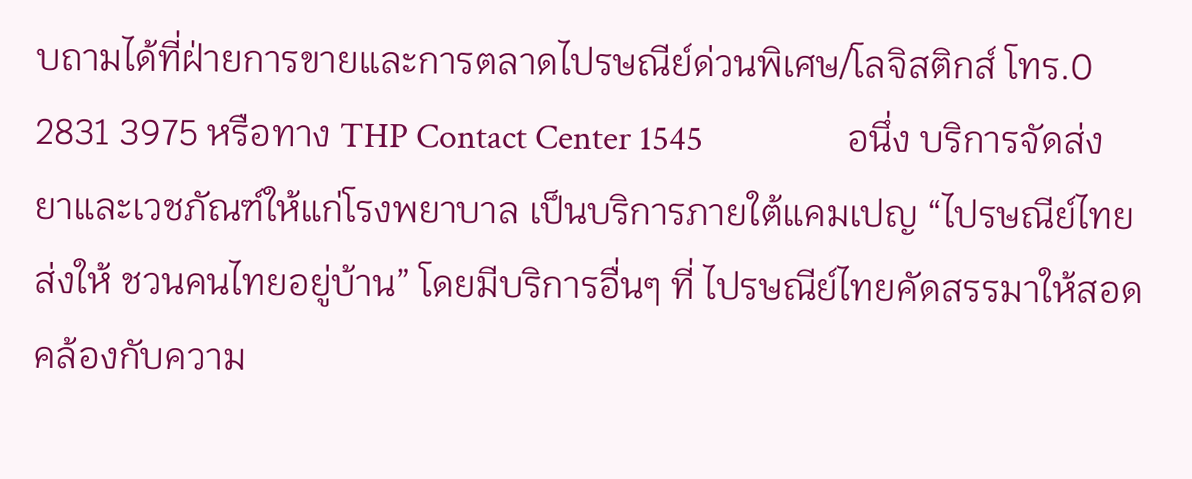บถามได้ที่ฝ่ายการขายและการตลาดไปรษณีย์ด่วนพิเศษ/โลจิสติกส์ โทร.0 2831 3975 หรือทาง THP Contact Center 1545                  อนึ่ง บริการจัดส่งยาและเวชภัณฑ์ให้แก่โรงพยาบาล เป็นบริการภายใต้แคมเปญ “ไปรษณีย์ไทยส่งให้ ชวนคนไทยอยู่บ้าน” โดยมีบริการอื่นๆ ที่ ไปรษณีย์ไทยคัดสรรมาให้สอดคล้องกับความ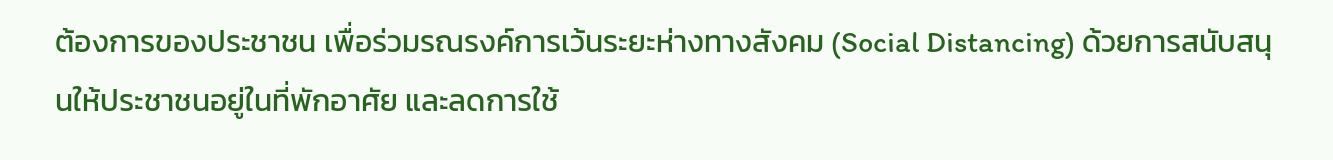ต้องการของประชาชน เพื่อร่วมรณรงค์การเว้นระยะห่างทางสังคม (Social Distancing) ด้วยการสนับสนุนให้ประชาชนอยู่ในที่พักอาศัย และลดการใช้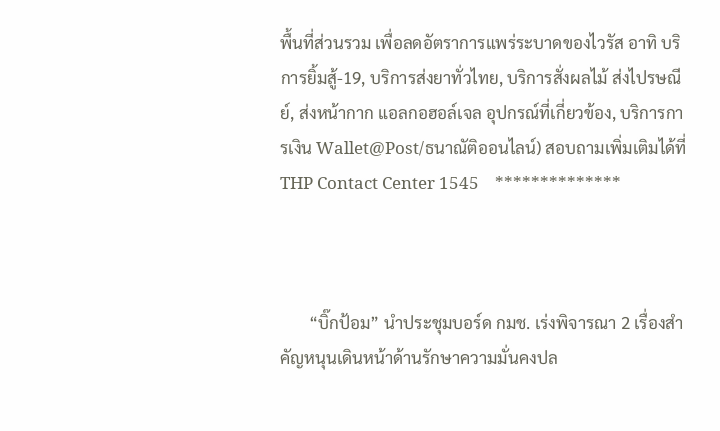พื้นที่ส่วนรวม เพื่อลดอัตราการแพร่ระบาดของไวรัส อาทิ บริการยิ้มสู้-19, บริการส่งยาทั่วไทย, บริการสั่งผลไม้ ส่งไปรษณีย์, ส่งหน้ากาก แอลกอฮอล์เจล อุปกรณ์ที่เกี่ยวข้อง, บริการการเงิน Wallet@Post/ธนาณัติออนไลน์) สอบถามเพิ่มเติมได้ที่ THP Contact Center 1545    **************



       “บิ๊กป้อม” นำประชุมบอร์ด กมช. เร่งพิจารณา 2 เรื่องสำคัญหนุนเดินหน้าด้านรักษาความมั่นคงปล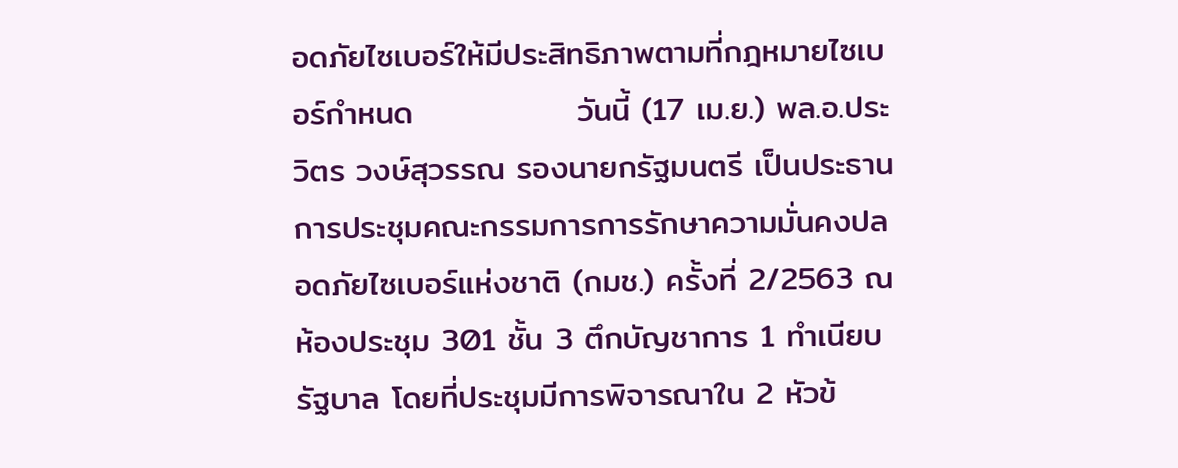อดภัยไซเบอร์ให้มีประสิทธิภาพตามที่กฎหมายไซเบอร์กำหนด              วันนี้ (17 เม.ย.) พล.อ.ประวิตร วงษ์สุวรรณ รองนายกรัฐมนตรี เป็นประธานการประชุมคณะกรรมการการรักษาความมั่นคงปลอดภัยไซเบอร์แห่งชาติ (กมช.) ครั้งที่ 2/2563 ณ ห้องประชุม 301 ชั้น 3 ตึกบัญชาการ 1 ทำเนียบรัฐบาล โดยที่ประชุมมีการพิจารณาใน 2 หัวข้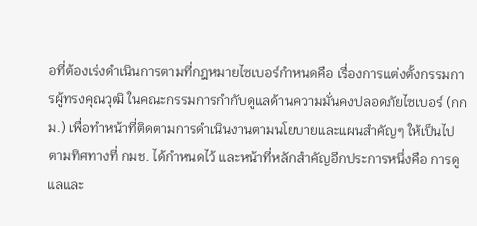อที่ต้องเร่งดำเนินการตามที่กฎหมายไซเบอร์กำหนดคือ เรื่องการแต่งตั้งกรรมการผู้ทรงคุณวุฒิ ในคณะกรรมการกำกับดูแลด้านความมั่นคงปลอดภัยไซเบอร์ (กกม.) เพื่อทำหน้าที่ติดตามการดำเนินงานตามนโยบายและแผนสำคัญๆ ให้เป็นไปตามทิศทางที่ กมช. ได้กำหนดไว้ และหน้าที่หลักสำคัญอีกประการหนึ่งคือ การดูแลและ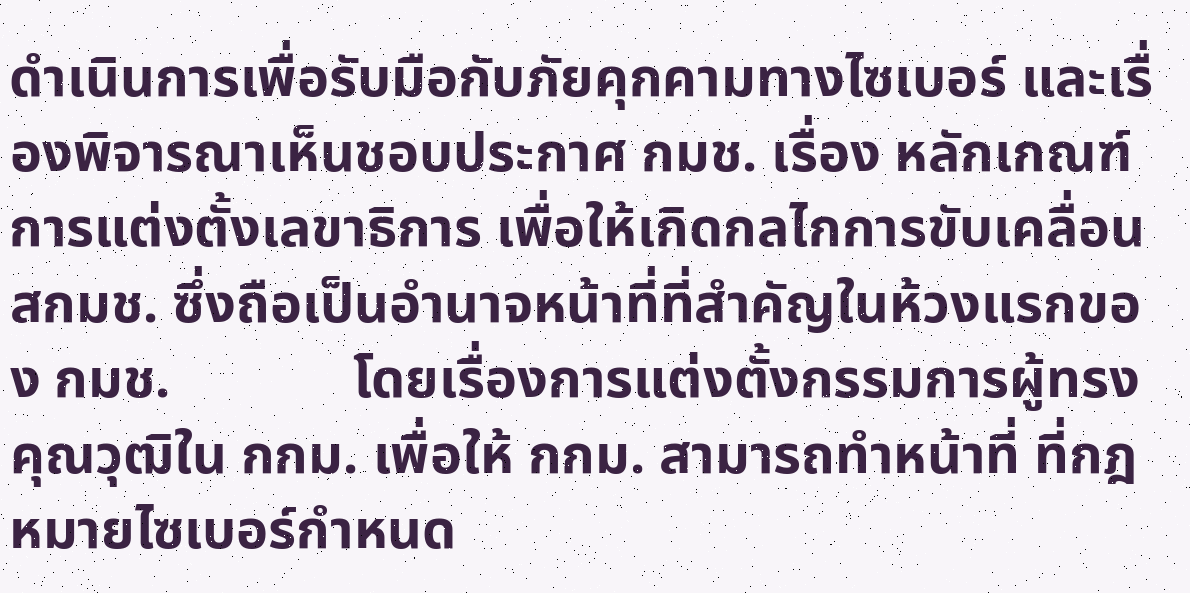ดำเนินการเพื่อรับมือกับภัยคุกคามทางไซเบอร์ และเรื่องพิจารณาเห็นชอบประกาศ กมช. เรื่อง หลักเกณฑ์การแต่งตั้งเลขาธิการ เพื่อให้เกิดกลไกการขับเคลื่อน สกมช. ซึ่งถือเป็นอำนาจหน้าที่ที่สำคัญในห้วงแรกของ กมช.             โดยเรื่องการแต่งตั้งกรรมการผู้ทรงคุณวุฒิใน กกม. เพื่อให้ กกม. สามารถทำหน้าที่ ที่กฎหมายไซเบอร์กำหนด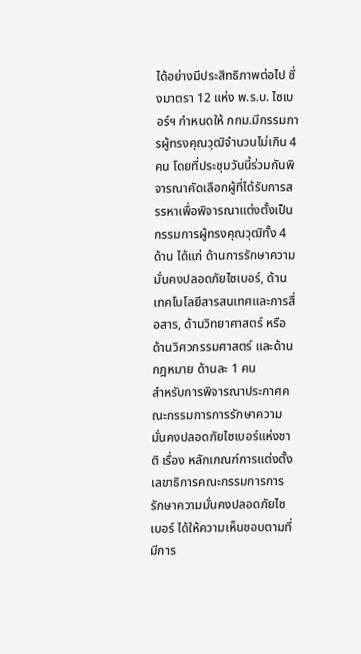ได้อย่างมีประสิทธิภาพต่อไป ซึ่งมาตรา 12 แห่ง พ.ร.บ. ไซเบอร์ฯ กำหนดให้ กกม.มีกรรมการผู้ทรงคุณวุฒิจำนวนไม่เกิน 4 คน โดยที่ประชุมวันนี้ร่วมกันพิจารณาคัดเลือกผู้ที่ได้รับการสรรหาเพื่อพิจารณาแต่งตั้งเป็นกรรมการผู้ทรงคุณวุฒิทั้ง 4 ด้าน ได้แก่ ด้านการรักษาความมั่นคงปลอดภัยไซเบอร์, ด้านเทคโนโลยีสารสนเทศและการสื่อสาร, ด้านวิทยาศาสตร์ หรือด้านวิศวกรรมศาสตร์ และด้านกฎหมาย ด้านละ 1 คน             สำหรับการพิจารณาประกาศคณะกรรมการการรักษาความมั่นคงปลอดภัยไซเบอร์แห่งชาติ เรื่อง หลักเกณฑ์การแต่งตั้งเลขาธิการคณะกรรมการการรักษาความมั่นคงปลอดภัยไซเบอร์ ได้ให้ความเห็นชอบตามที่มีการ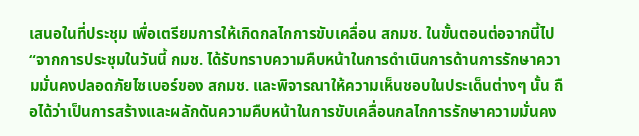เสนอในที่ประชุม เพื่อเตรียมการให้เกิดกลไกการขับเคลื่อน สกมช. ในขั้นตอนต่อจากนี้ไป              “จากการประชุมในวันนี้ กมช. ได้รับทราบความคืบหน้าในการดำเนินการด้านการรักษาความมั่นคงปลอดภัยไซเบอร์ของ สกมช. และพิจารณาให้ความเห็นชอบในประเด็นต่างๆ นั้น ถือได้ว่าเป็นการสร้างและผลักดันความคืบหน้าในการขับเคลื่อนกลไกการรักษาความมั่นคง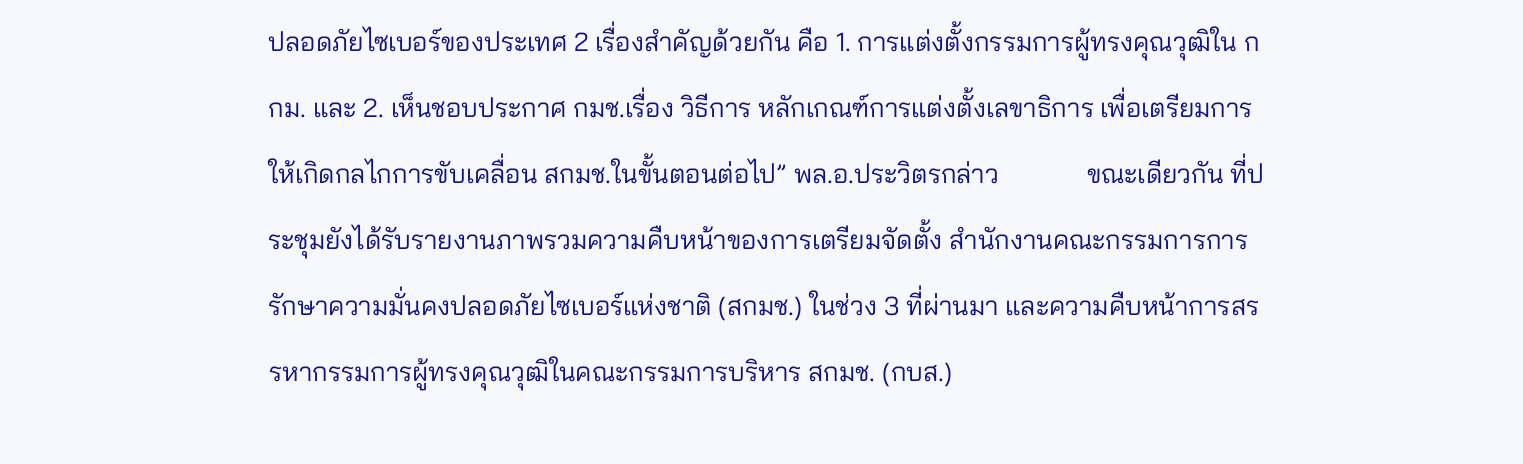ปลอดภัยไซเบอร์ของประเทศ 2 เรื่องสำคัญด้วยกัน คือ 1. การแต่งตั้งกรรมการผู้ทรงคุณวุฒิใน กกม. และ 2. เห็นชอบประกาศ กมช.เรื่อง วิธีการ หลักเกณฑ์การแต่งตั้งเลขาธิการ เพื่อเตรียมการให้เกิดกลไกการขับเคลื่อน สกมช.ในขั้นตอนต่อไป” พล.อ.ประวิตรกล่าว             ขณะเดียวกัน ที่ประชุมยังได้รับรายงานภาพรวมความคืบหน้าของการเตรียมจัดตั้ง สำนักงานคณะกรรมการการรักษาความมั่นคงปลอดภัยไซเบอร์แห่งชาติ (สกมช.) ในช่วง 3 ที่ผ่านมา และความคืบหน้าการสรรหากรรมการผู้ทรงคุณวุฒิในคณะกรรมการบริหาร สกมช. (กบส.)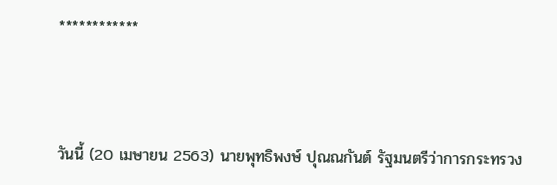************



วันนี้ (20 เมษายน 2563) นายพุทธิพงษ์ ปุณณกันต์ รัฐมนตรีว่าการกระทรวง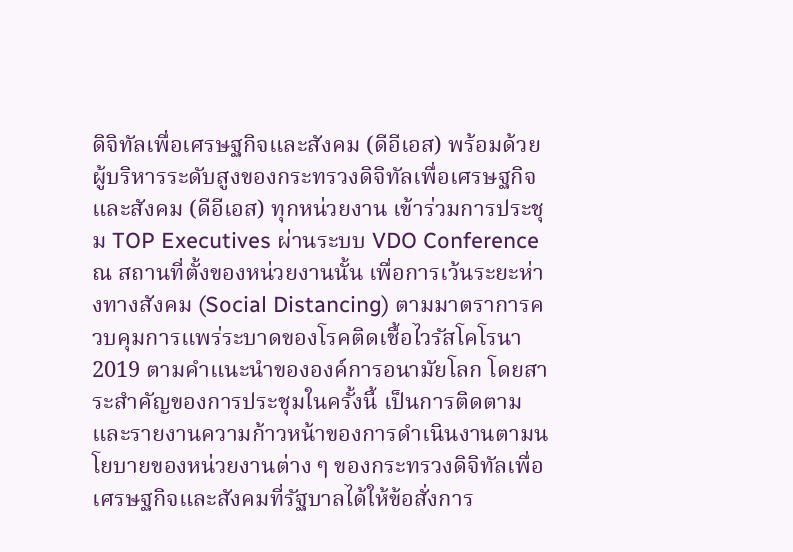ดิจิทัลเพื่อเศรษฐกิจและสังคม (ดีอีเอส) พร้อมด้วยผู้บริหารระดับสูงของกระทรวงดิจิทัลเพื่อเศรษฐกิจและสังคม (ดีอีเอส) ทุกหน่วยงาน เข้าร่วมการประชุม TOP Executives ผ่านระบบ VDO Conference ณ สถานที่ตั้งของหน่วยงานนั้น เพื่อการเว้นระยะห่างทางสังคม (Social Distancing) ตามมาตราการควบคุมการแพร่ระบาดของโรคติดเชื้อไวรัสโคโรนา 2019 ตามคำแนะนำขององค์การอนามัยโลก โดยสาระสำคัญของการประชุมในครั้งนี้ เป็นการติดตามและรายงานความก้าวหน้าของการดำเนินงานตามนโยบายของหน่วยงานต่าง ๆ ของกระทรวงดิจิทัลเพื่อเศรษฐกิจและสังคมที่รัฐบาลได้ให้ข้อสั่งการ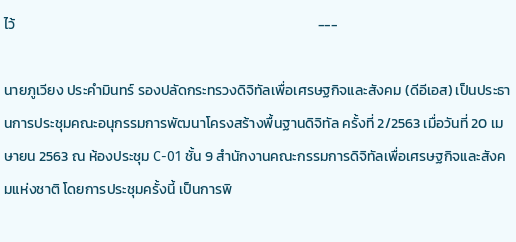ไว้                                                                                              ---

นายภูเวียง ประคำมินทร์ รองปลัดกระทรวงดิจิทัลเพื่อเศรษฐกิจและสังคม (ดีอีเอส) เป็นประธานการประชุมคณะอนุกรรมการพัฒนาโครงสร้างพื้นฐานดิจิทัล ครั้งที่ 2/2563 เมื่อวันที่ 20 เมษายน 2563 ณ ห้องประชุม C-01 ชั้น 9 สำนักงานคณะกรรมการดิจิทัลเพื่อเศรษฐกิจและสังคมแห่งชาติ โดยการประชุมครั้งนี้ เป็นการพิ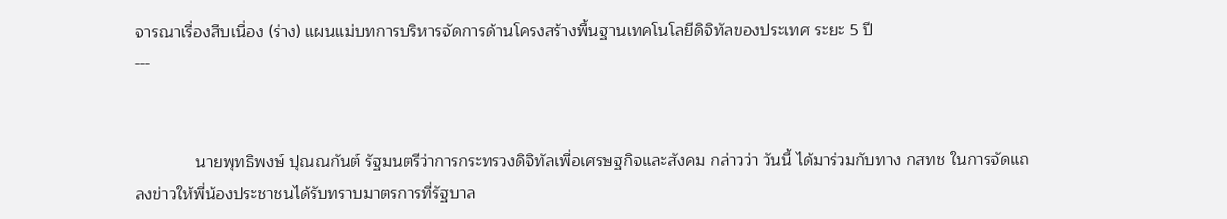จารณาเรื่องสืบเนื่อง (ร่าง) แผนแม่บทการบริหารจัดการด้านโครงสร้างพื้นฐานเทคโนโลยีดิจิทัลของประเทศ ระยะ 5 ปี                                                                     ---


             นายพุทธิพงษ์ ปุณณกันต์ รัฐมนตรีว่าการกระทรวงดิจิทัลเพื่อเศรษฐกิจและสังคม กล่าวว่า วันนี้ ได้มาร่วมกับทาง กสทช ในการจัดแถลงข่าวให้พี่น้องประชาชนได้รับทราบมาตรการที่รัฐบาล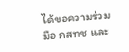ได้ขอความร่วมมือ กสทช และ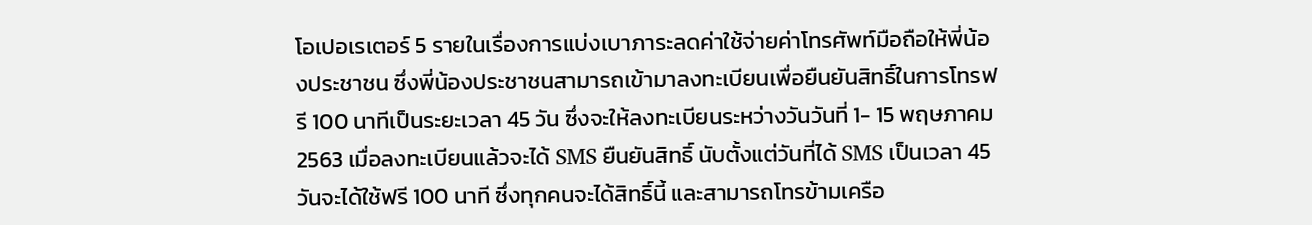โอเปอเรเตอร์ 5 รายในเรื่องการแบ่งเบาภาระลดค่าใช้จ่ายค่าโทรศัพท์มือถือให้พี่น้องประชาชน ซึ่งพี่น้องประชาชนสามารถเข้ามาลงทะเบียนเพื่อยืนยันสิทธิ์ในการโทรฟรี 100 นาทีเป็นระยะเวลา 45 วัน ซึ่งจะให้ลงทะเบียนระหว่างวันวันที่ 1- 15 พฤษภาคม 2563 เมื่อลงทะเบียนแล้วจะได้ SMS ยืนยันสิทธิ์ นับตั้งแต่วันที่ได้ SMS เป็นเวลา 45 วันจะได้ใช้ฟรี 100 นาที ซึ่งทุกคนจะได้สิทธิ์นี้ และสามารถโทรข้ามเครือ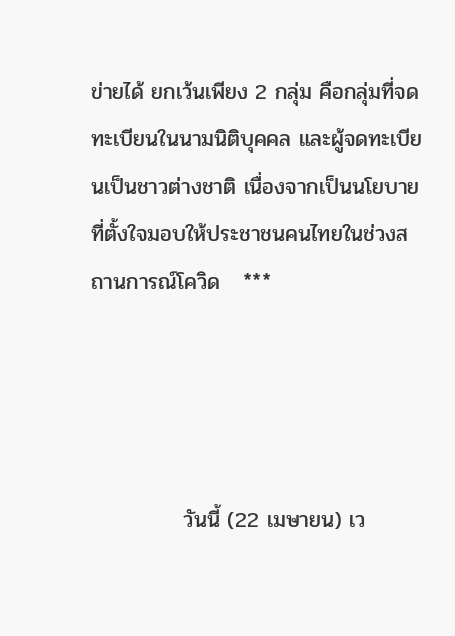ข่ายได้ ยกเว้นเพียง 2 กลุ่ม คือกลุ่มที่จดทะเบียนในนามนิติบุคคล และผู้จดทะเบียนเป็นชาวต่างชาติ เนื่องจากเป็นนโยบายที่ตั้งใจมอบให้ประชาชนคนไทยในช่วงสถานการณ์โควิด   ***




            วันนี้ (22 เมษายน) เว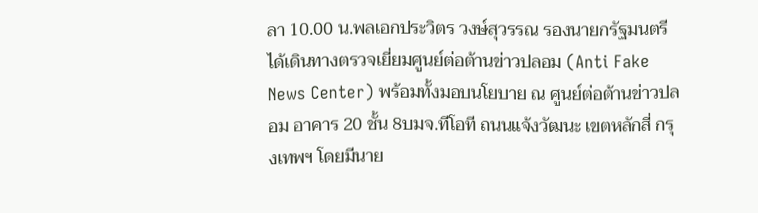ลา 10.00 น.พลเอกประวิตร วงษ์สุวรรณ รองนายกรัฐมนตรี ได้เดินทางตรวจเยี่ยมศูนย์ต่อต้านข่าวปลอม (Anti Fake News Center) พร้อมทั้งมอบนโยบาย ณ ศูนย์ต่อต้านข่าวปลอม อาคาร 20 ชั้น 8บมจ.ทีโอที ถนนแจ้งวัฒนะ เขตหลักสี่ กรุงเทพฯ โดยมีนาย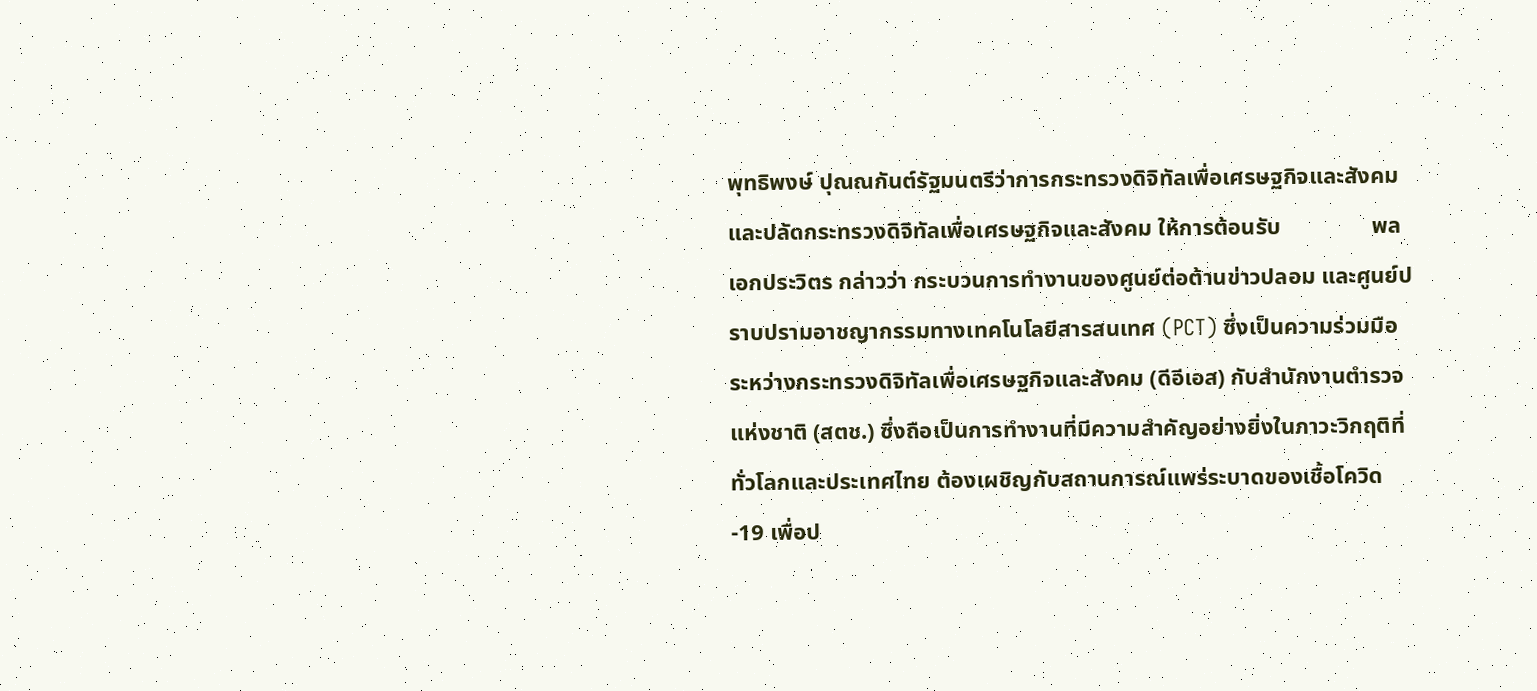พุทธิพงษ์ ปุณณกันต์รัฐมนตรีว่าการกระทรวงดิจิทัลเพื่อเศรษฐกิจและสังคม และปลัดกระทรวงดิจิทัลเพื่อเศรษฐกิจและสังคม ให้การต้อนรับ                พลเอกประวิตร กล่าวว่า กระบวนการทำงานของศูนย์ต่อต้านข่าวปลอม และศูนย์ปราบปรามอาชญากรรมทางเทคโนโลยีสารสนเทศ (PCT) ซึ่งเป็นความร่วมมือ ระหว่างกระทรวงดิจิทัลเพื่อเศรษฐกิจและสังคม (ดีอีเอส) กับสำนักงานตำรวจแห่งชาติ (สตช.) ซึ่งถือเป็นการทำงานที่มีความสำคัญอย่างยิ่งในภาวะวิกฤติที่ทั่วโลกและประเทศไทย ต้องเผชิญกับสถานการณ์แพร่ระบาดของเชื้อโควิด-19 เพื่อป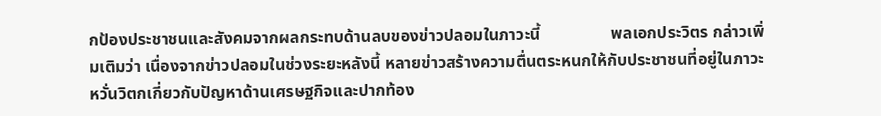กป้องประชาชนและสังคมจากผลกระทบด้านลบของข่าวปลอมในภาวะนี้                 พลเอกประวิตร กล่าวเพิ่มเติมว่า เนื่องจากข่าวปลอมในช่วงระยะหลังนี้ หลายข่าวสร้างความตื่นตระหนกให้กับประชาชนที่อยู่ในภาวะหวั่นวิตกเกี่ยวกับปัญหาด้านเศรษฐกิจและปากท้อง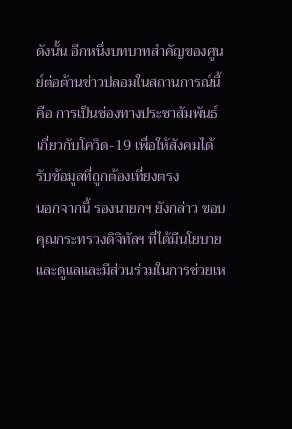ดังนั้น อีกหนึ่งบทบาทสำคัญของศูนย์ต่อต้านข่าวปลอมในสถานการณ์นี้ คือ การเป็นช่องทางประชาสัมพันธ์เกี่ยวกับโควิด-19 เพื่อให้สังคมได้รับข้อมูลที่ถูกต้องเที่ยงตรง                  นอกจากนี้ รองนายกฯ ยังกล่าว ขอบคุณกระทรวงดิจิทัลฯ ที่ได้มีนโยบายและดูแลและมีส่วนร่วมในการช่วยเห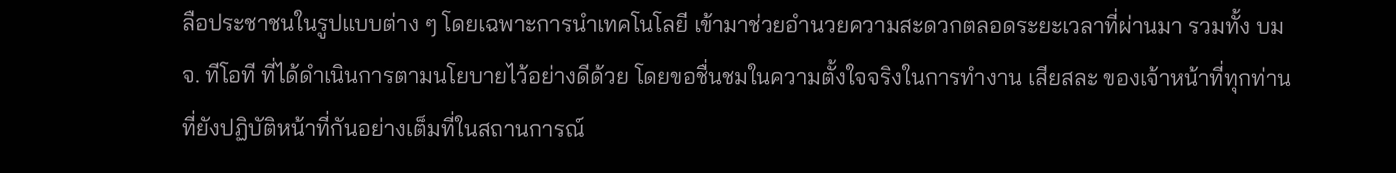ลือประชาชนในรูปแบบต่าง ๆ โดยเฉพาะการนำเทคโนโลยี เข้ามาช่วยอำนวยความสะดวกตลอดระยะเวลาที่ผ่านมา รวมทั้ง บมจ. ทีโอที ที่ได้ดำเนินการตามนโยบายไว้อย่างดีด้วย โดยขอชื่นชมในความตั้งใจจริงในการทำงาน เสียสละ ของเจ้าหน้าที่ทุกท่านที่ยังปฏิบัติหน้าที่กันอย่างเต็มที่ในสถานการณ์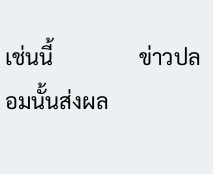เช่นนี้                ข่าวปลอมนั้นส่งผล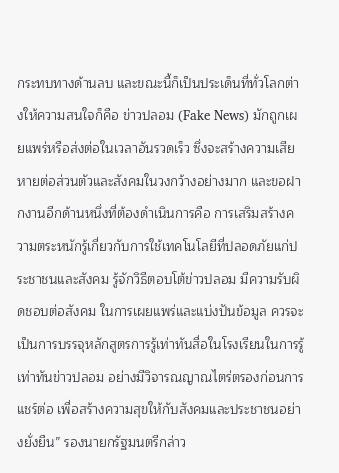กระทบทางด้านลบ และขณะนี้ก็เป็นประเด็นที่ทั่วโลกต่างให้ความสนใจก็คือ ข่าวปลอม (Fake News) มักถูกเผยแพร่หรือส่งต่อในเวลาอันรวดเร็ว ซึ่งจะสร้างความเสียหายต่อส่วนตัวและสังคมในวงกว้างอย่างมาก และขอฝากงานอีกด้านหนึ่งที่ต้องดำเนินการคือ การเสริมสร้างความตระหนักรู้เกี่ยวกับการใช้เทคโนโลยีที่ปลอดภัยแก่ประชาชนและสังคม รู้จักวิธีตอบโต้ข่าวปลอม มีความรับผิดชอบต่อสังคม ในการเผยแพร่และแบ่งปันข้อมูล ควรจะเป็นการบรรจุหลักสูตรการรู้เท่าทันสื่อในโรงเรียนในการรู้เท่าทันข่าวปลอม อย่างมีวิจารณญาณไตร่ตรองก่อนการแชร์ต่อ เพื่อสร้างความสุขให้กับสังคมและประชาชนอย่างยั่งยืน” รองนายกรัฐมนตรีกล่าว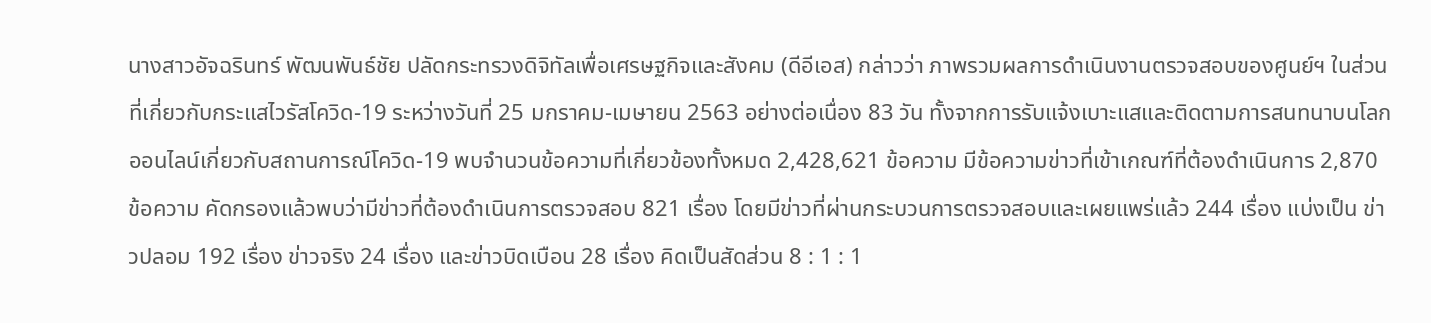นางสาวอัจฉรินทร์ พัฒนพันธ์ชัย ปลัดกระทรวงดิจิทัลเพื่อเศรษฐกิจและสังคม (ดีอีเอส) กล่าวว่า ภาพรวมผลการดำเนินงานตรวจสอบของศูนย์ฯ ในส่วนที่เกี่ยวกับกระแสไวรัสโควิด-19 ระหว่างวันที่ 25 มกราคม-เมษายน 2563 อย่างต่อเนื่อง 83 วัน ทั้งจากการรับแจ้งเบาะแสและติดตามการสนทนาบนโลกออนไลน์เกี่ยวกับสถานการณ์โควิด-19 พบจำนวนข้อความที่เกี่ยวข้องทั้งหมด 2,428,621 ข้อความ มีข้อความข่าวที่เข้าเกณฑ์ที่ต้องดำเนินการ 2,870 ข้อความ คัดกรองแล้วพบว่ามีข่าวที่ต้องดำเนินการตรวจสอบ 821 เรื่อง โดยมีข่าวที่ผ่านกระบวนการตรวจสอบและเผยแพร่แล้ว 244 เรื่อง แบ่งเป็น ข่าวปลอม 192 เรื่อง ข่าวจริง 24 เรื่อง และข่าวบิดเบือน 28 เรื่อง คิดเป็นสัดส่วน 8 : 1 : 1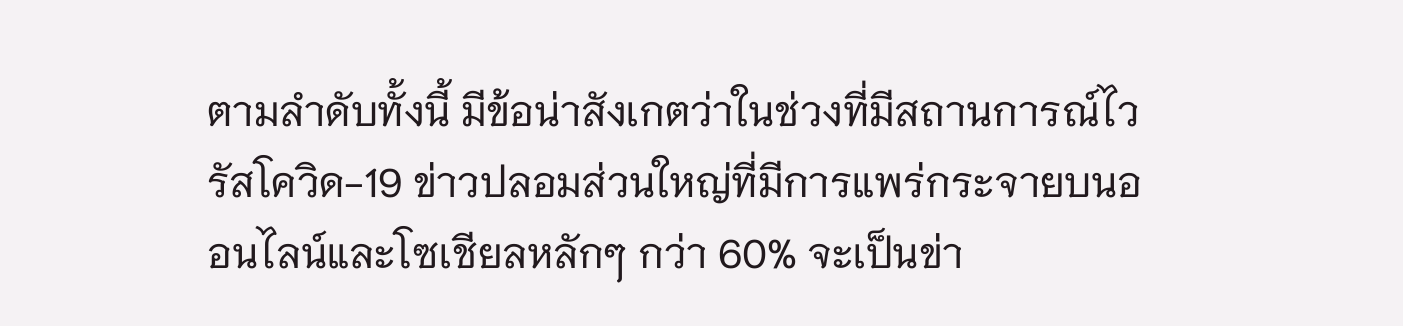ตามลำดับทั้งนี้ มีข้อน่าสังเกตว่าในช่วงที่มีสถานการณ์ไวรัสโควิด-19 ข่าวปลอมส่วนใหญ่ที่มีการแพร่กระจายบนออนไลน์และโซเชียลหลักๆ กว่า 60% จะเป็นข่า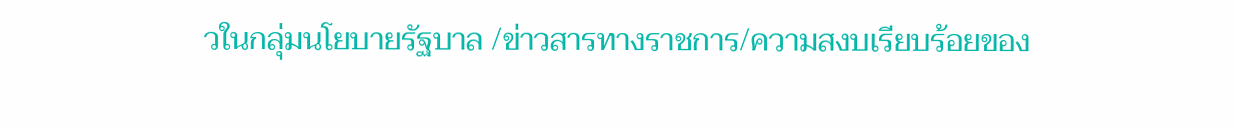วในกลุ่มนโยบายรัฐบาล /ข่าวสารทางราชการ/ความสงบเรียบร้อยของ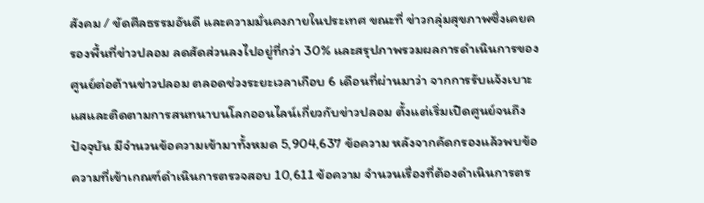สังคม / ขัดศีลธรรมอันดี และความมั่นคงภายในประเทศ ขณะที่ ข่าวกลุ่มสุขภาพซึ่งเคยครองพื้นที่ข่าวปลอม ลดสัดส่วนลงไปอยู่ที่กว่า 30% และสรุปภาพรวมผลการดำเนินการของศูนย์ต่อต้านข่าวปลอม ตลอดช่วงระยะเวลาเกือบ 6 เดือนที่ผ่านมาว่า จากการรับแจ้งเบาะแสและติดตามการสนทนาบนโลกออนไลน์เกี่ยวกับข่าวปลอม ตั้งแต่เริ่มเปิดศูนย์จนถึงปัจจุบัน มีจำนวนข้อความเข้ามาทั้งหมด 5,904,637 ข้อความ หลังจากคัดกรองแล้วพบข้อความที่เข้าเกณฑ์ดำเนินการตรวจสอบ 10,611 ข้อความ จำนวนเรื่องที่ต้องดำเนินการตร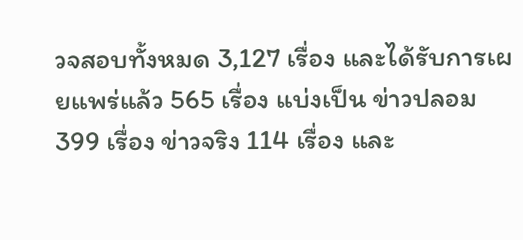วจสอบทั้งหมด 3,127 เรื่อง และได้รับการเผยแพร่แล้ว 565 เรื่อง แบ่งเป็น ข่าวปลอม 399 เรื่อง ข่าวจริง 114 เรื่อง และ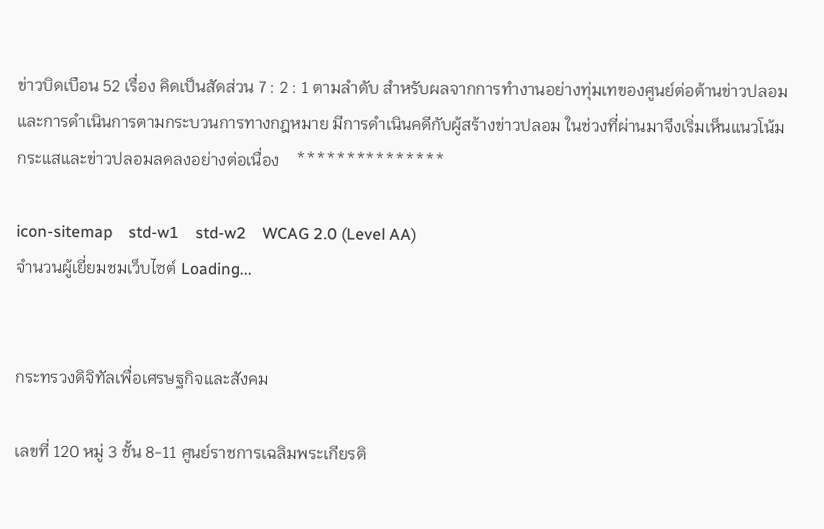ข่าวบิดเบือน 52 เรื่อง คิดเป็นสัดส่วน 7 : 2 : 1 ตามลำดับ สำหรับผลจากการทำงานอย่างทุ่มเทของศูนย์ต่อต้านข่าวปลอม และการดำเนินการตามกระบวนการทางกฎหมาย มีการดำเนินคดีกับผู้สร้างข่าวปลอม ในช่วงที่ผ่านมาจึงเริ่มเห็นแนวโน้มกระแสและข่าวปลอมลดลงอย่างต่อเนื่อง    ***************

icon-sitemap    std-w1    std-w2    WCAG 2.0 (Level AA)
จำนวนผู้เยี่ยมชมเว็บไซต์ Loading...


กระทรวงดิจิทัลเพื่อเศรษฐกิจและสังคม

เลขที่ 120 หมู่ 3 ชั้น 8-11 ศูนย์ราชการเฉลิมพระเกียรติ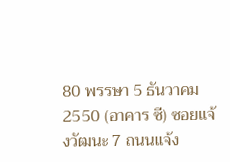80 พรรษา 5 ธันวาคม 2550 (อาคาร ซี) ซอยแจ้งวัฒนะ 7 ถนนแจ้ง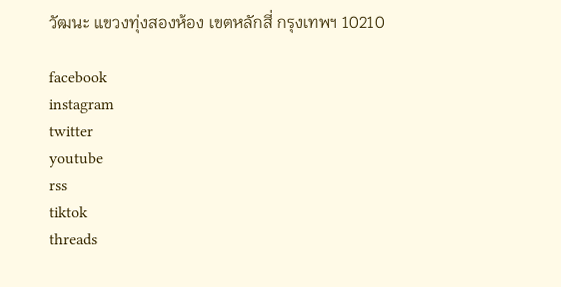วัฒนะ แขวงทุ่งสองห้อง เขตหลักสี่ กรุงเทพฯ 10210

facebook
instagram
twitter
youtube
rss
tiktok
threads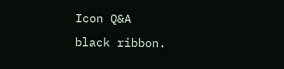Icon Q&A
black ribbon.